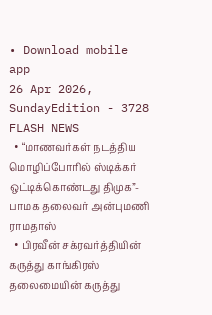• Download mobile app
26 Apr 2026, SundayEdition - 3728
FLASH NEWS
  • “மாணவர்கள் நடத்திய மொழிப்போரில் ஸ்டிக்கர் ஒட்டிக்கொண்டது திமுக”- பாமக தலைவர் அன்புமணி ராமதாஸ்
  • பிரவீன் சக்ரவர்த்தியின் கருத்து காங்கிரஸ் தலைமையின் கருத்து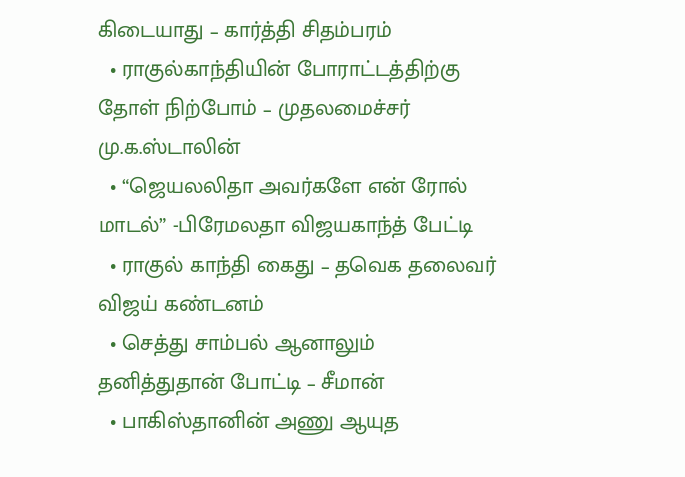கிடையாது – கார்த்தி சிதம்பரம்
  • ராகுல்காந்தியின் போராட்டத்திற்கு தோள் நிற்போம் – முதலமைச்சர் மு.க.ஸ்டாலின்
  • “ஜெயலலிதா அவர்களே என் ரோல் மாடல்” -பிரேமலதா விஜயகாந்த் பேட்டி
  • ராகுல் காந்தி கைது – தவெக தலைவர் விஜய் கண்டனம்
  • செத்து சாம்பல் ஆனாலும் தனித்துதான் போட்டி – சீமான்
  • பாகிஸ்தானின் அணு ஆயுத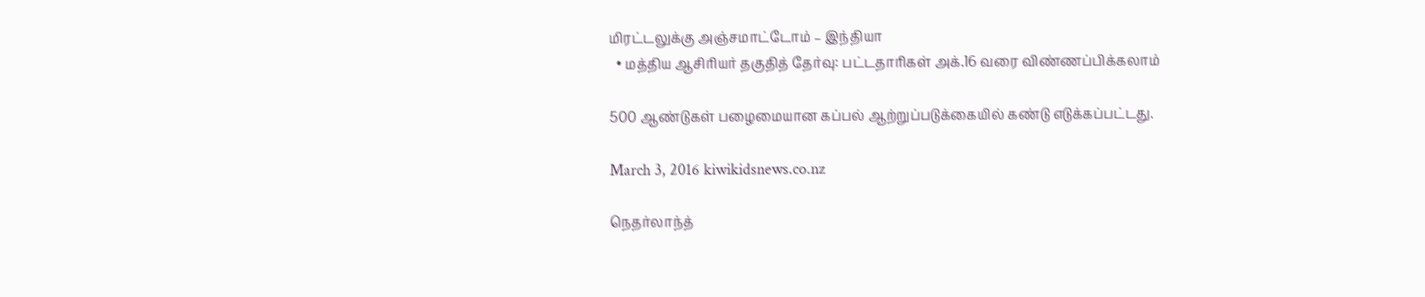மிரட்டலுக்கு அஞ்சமாட்டோம் – இந்தியா
  • மத்திய ஆசிரியர் தகுதித் தேர்வு: பட்டதாரிகள் அக்.16 வரை விண்ணப்பிக்கலாம்

500 ஆண்டுகள் பழைமையான கப்பல் ஆற்றுப்படுக்கையில் கண்டு எடுக்கப்பட்டது.

March 3, 2016 kiwikidsnews.co.nz

நெதர்லாந்த்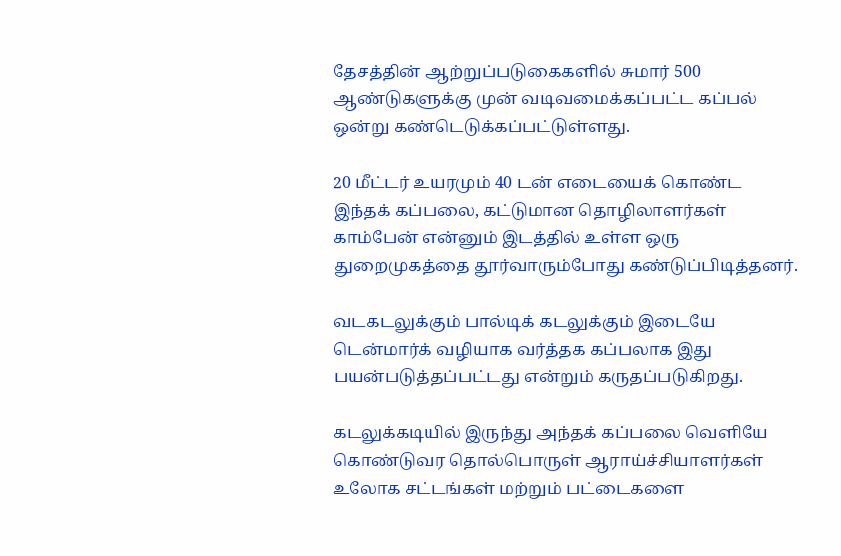தேசத்தின் ஆற்றுப்படுகைகளில் சுமார் 500 ஆண்டுகளுக்கு முன் வடிவமைக்கப்பட்ட கப்பல் ஒன்று கண்டெடுக்கப்பட்டுள்ளது.

20 மீட்டர் உயரமும் 40 டன் எடையைக் கொண்ட இந்தக் கப்பலை, கட்டுமான தொழிலாளர்கள் காம்பேன் என்னும் இடத்தில் உள்ள ஒரு துறைமுகத்தை தூர்வாரும்போது கண்டுப்பிடித்தனர்.

வடகடலுக்கும் பால்டிக் கடலுக்கும் இடையே டென்மார்க் வழியாக வர்த்தக கப்பலாக இது பயன்படுத்தப்பட்டது என்றும் கருதப்படுகிறது.

கடலுக்கடியில் இருந்து அந்தக் கப்பலை வெளியே கொண்டுவர தொல்பொருள் ஆராய்ச்சியாளர்கள் உலோக சட்டங்கள் மற்றும் பட்டைகளை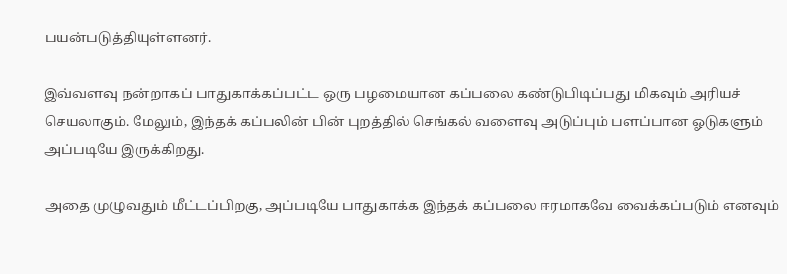பயன்படுத்தியுள்ளனர்.

இவ்வளவு நன்றாகப் பாதுகாக்கப்பட்ட ஒரு பழமையான கப்பலை கண்டுபிடிப்பது மிகவும் அரியச் செயலாகும். மேலும், இந்தக் கப்பலின் பின் புறத்தில் செங்கல் வளைவு அடுப்பும் பளப்பான ஓடுகளும் அப்படியே இருக்கிறது.

அதை முழுவதும் மீட்டப்பிறகு, அப்படியே பாதுகாக்க இந்தக் கப்பலை ஈரமாகவே வைக்கப்படும் எனவும்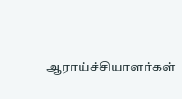ஆராய்ச்சியாளர்கள்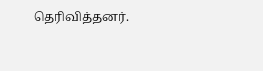தெரிவித்தனர்.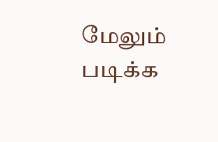மேலும் படிக்க